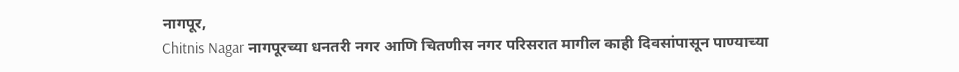नागपूर,
Chitnis Nagar नागपूरच्या धनतरी नगर आणि चितणीस नगर परिसरात मागील काही दिवसांपासून पाण्याच्या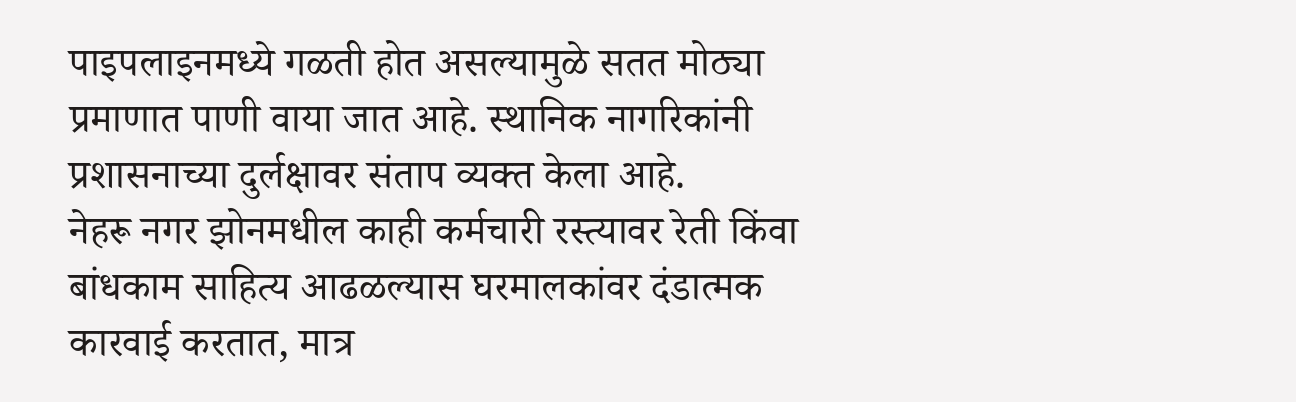पाइपलाइनमध्ये गळती होत असल्यामुळे सतत मोठ्या प्रमाणात पाणी वाया जात आहे. स्थानिक नागरिकांनी प्रशासनाच्या दुर्लक्षावर संताप व्यक्त केला आहे.
नेहरू नगर झोनमधील काही कर्मचारी रस्त्यावर रेती किंवा बांधकाम साहित्य आढळल्यास घरमालकांवर दंडात्मक कारवाई करतात, मात्र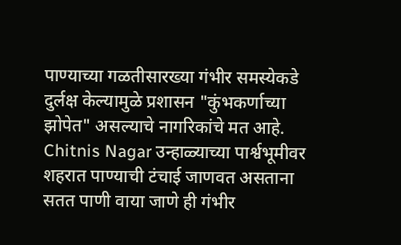पाण्याच्या गळतीसारख्या गंभीर समस्येकडे दुर्लक्ष केल्यामुळे प्रशासन "कुंभकर्णाच्या झोपेत" असल्याचे नागरिकांचे मत आहे. Chitnis Nagar उन्हाळ्याच्या पार्श्वभूमीवर शहरात पाण्याची टंचाई जाणवत असताना सतत पाणी वाया जाणे ही गंभीर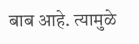बाब आहे. त्यामुळे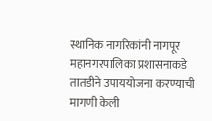स्थानिक नागरिकांनी नागपूर महानगरपालिका प्रशासनाकडे तातडीने उपाययोजना करण्याची मागणी केली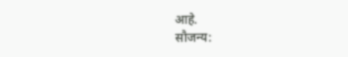आहे.
सौजन्य: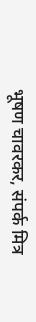भूषण चावरकर, संपर्क मित्र